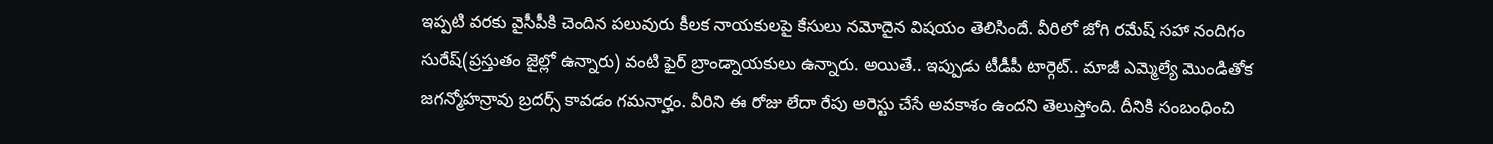ఇప్పటి వరకు వైసీపీకి చెందిన పలువురు కీలక నాయకులపై కేసులు నమోదైన విషయం తెలిసిందే. వీరిలో జోగి రమేష్ సహా నందిగం సురేష్(ప్రస్తుతం జైల్లో ఉన్నారు) వంటి ఫైర్ బ్రాండ్నాయకులు ఉన్నారు. అయితే.. ఇప్పుడు టీడీపీ టార్గెట్.. మాజీ ఎమ్మెల్యే మొండితోక జగన్మోహన్రావు బ్రదర్స్ కావడం గమనార్హం. వీరిని ఈ రోజు లేదా రేపు అరెస్టు చేసే అవకాశం ఉందని తెలుస్తోంది. దీనికి సంబంధించి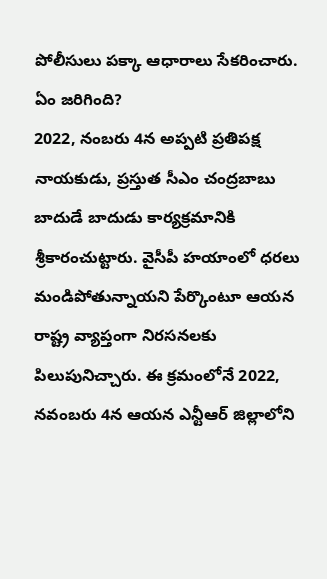పోలీసులు పక్కా ఆధారాలు సేకరించారు.
ఏం జరిగింది?
2022, నంబరు 4న అప్పటి ప్రతిపక్ష నాయకుడు, ప్రస్తుత సీఎం చంద్రబాబు బాదుడే బాదుడు కార్యక్రమానికి శ్రీకారంచుట్టారు. వైసీపీ హయాంలో ధరలు మండిపోతున్నాయని పేర్కొంటూ ఆయన రాష్ట్ర వ్యాప్తంగా నిరసనలకు పిలుపునిచ్చారు. ఈ క్రమంలోనే 2022, నవంబరు 4న ఆయన ఎన్టీఆర్ జిల్లాలోని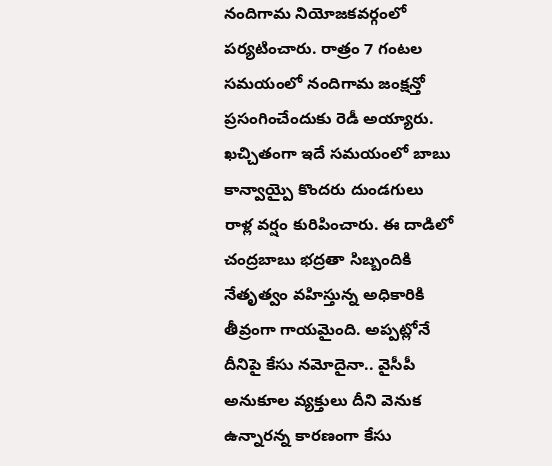నందిగామ నియోజకవర్గంలో పర్యటించారు. రాత్రం 7 గంటల సమయంలో నందిగామ జంక్షన్తో ప్రసంగించేందుకు రెడీ అయ్యారు.
ఖచ్చితంగా ఇదే సమయంలో బాబు కాన్వాయ్పై కొందరు దుండగులు రాళ్ల వర్షం కురిపించారు. ఈ దాడిలో చంద్రబాబు భద్రతా సిబ్బందికి నేతృత్వం వహిస్తున్న అధికారికి తీవ్రంగా గాయమైంది. అప్పట్లోనే దీనిపై కేసు నమోదైనా.. వైసీపీ అనుకూల వ్యక్తులు దీని వెనుక ఉన్నారన్న కారణంగా కేసు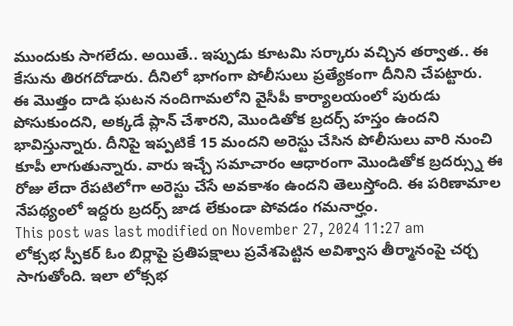ముందుకు సాగలేదు. అయితే.. ఇప్పుడు కూటమి సర్కారు వచ్చిన తర్వాత.. ఈ కేసును తిరగదోడారు. దీనిలో భాగంగా పోలీసులు ప్రత్యేకంగా దీనిని చేపట్టారు.
ఈ మొత్తం దాడి ఘటన నందిగామలోని వైసీపీ కార్యాలయంలో పురుడు పోసుకుందని, అక్కడే ప్లాన్ చేశారని, మొండితోక బ్రదర్స్ హస్తం ఉందని భావిస్తున్నారు. దీనిపై ఇప్పటికే 15 మందని అరెస్టు చేసిన పోలీసులు వారి నుంచి కూపీ లాగుతున్నారు. వారు ఇచ్చే సమాచారం ఆధారంగా మొండితోక బ్రదర్స్ను ఈ రోజు లేదా రేపటిలోగా అరెస్టు చేసే అవకాశం ఉందని తెలుస్తోంది. ఈ పరిణామాల నేపథ్యంలో ఇద్దరు బ్రదర్స్ జాడ లేకుండా పోవడం గమనార్హం.
This post was last modified on November 27, 2024 11:27 am
లోక్సభ స్పీకర్ ఓం బిర్లాపై ప్రతిపక్షాలు ప్రవేశపెట్టిన అవిశ్వాస తీర్మానంపై చర్చ సాగుతోంది. ఇలా లోక్సభ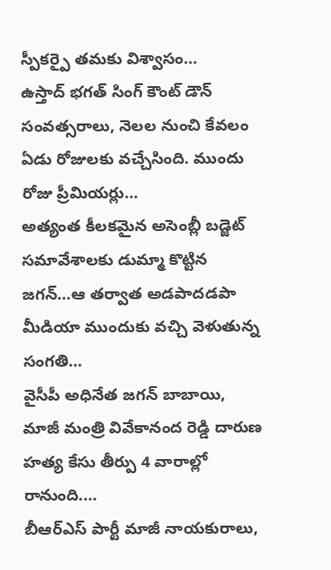స్పీకర్పై తమకు విశ్వాసం…
ఉస్తాద్ భగత్ సింగ్ కౌంట్ డౌన్ సంవత్సరాలు, నెలల నుంచి కేవలం ఏడు రోజులకు వచ్చేసింది. ముందు రోజు ప్రీమియర్లు…
అత్యంత కీలకమైన అసెంబ్లీ బడ్జెట్ సమావేశాలకు డుమ్మా కొట్టిన జగన్…ఆ తర్వాత అడపాదడపా మీడియా ముందుకు వచ్చి వెళుతున్న సంగతి…
వైసీపీ అధినేత జగన్ బాబాయి, మాజీ మంత్రి వివేకానంద రెడ్డి దారుణ హత్య కేసు తీర్పు 4 వారాల్లో రానుంది.…
బీఆర్ఎస్ పార్టీ మాజీ నాయకురాలు,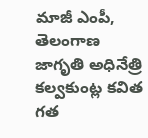మాజీ ఎంపీ, తెలంగాణ జాగృతి అధినేత్రి కల్వకుంట్ల కవిత గత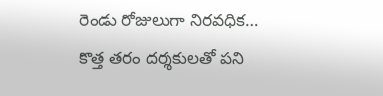రెండు రోజులుగా నిరవధిక…
కొత్త తరం దర్శకులతో పని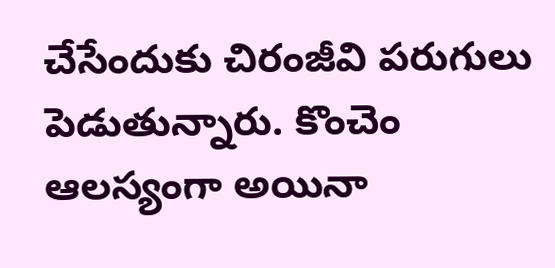చేసేందుకు చిరంజీవి పరుగులు పెడుతున్నారు. కొంచెం ఆలస్యంగా అయినా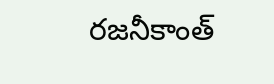రజనీకాంత్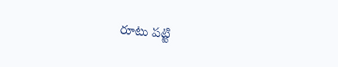రూటు పట్టి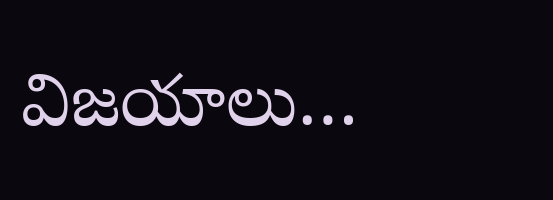విజయాలు…